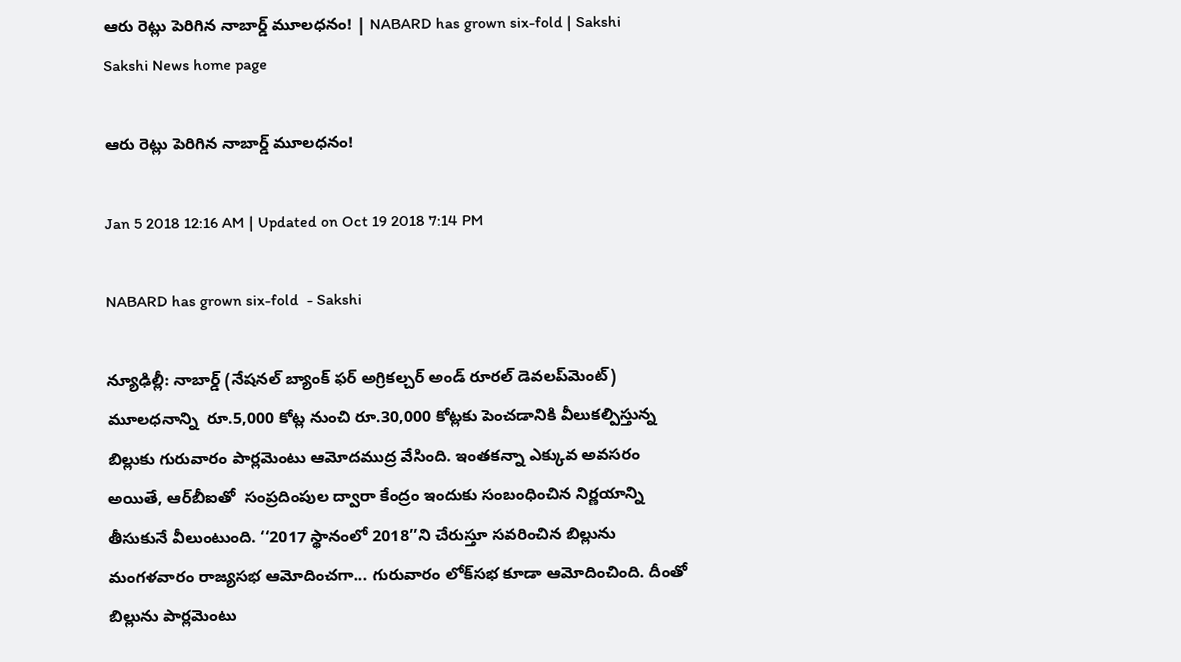ఆరు రెట్లు పెరిగిన నాబార్డ్‌ మూలధనం! | NABARD has grown six-fold | Sakshi
Sakshi News home page

ఆరు రెట్లు పెరిగిన నాబార్డ్‌ మూలధనం!

Jan 5 2018 12:16 AM | Updated on Oct 19 2018 7:14 PM

NABARD has grown six-fold  - Sakshi

న్యూఢిల్లీ: నాబార్డ్‌ (నేషనల్‌ బ్యాంక్‌ ఫర్‌ అగ్రికల్చర్‌ అండ్‌ రూరల్‌ డెవలప్‌మెంట్‌) మూలధనాన్ని  రూ.5,000 కోట్ల నుంచి రూ.30,000 కోట్లకు పెంచడానికి వీలుకల్పిస్తున్న బిల్లుకు గురువారం పార్లమెంటు ఆమోదముద్ర వేసింది. ఇంతకన్నా ఎక్కువ అవసరం అయితే, ఆర్‌బీఐతో  సంప్రదింపుల ద్వారా కేంద్రం ఇందుకు సంబంధించిన నిర్ణయాన్ని తీసుకునే వీలుంటుంది. ‘‘2017 స్థానంలో 2018’’ని చేరుస్తూ సవరించిన బిల్లును మంగళవారం రాజ్యసభ ఆమోదించగా... గురువారం లోక్‌సభ కూడా ఆమోదించింది. దీంతో బిల్లును పార్లమెంటు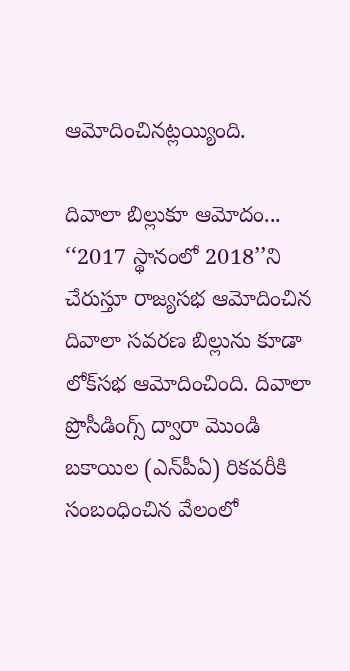ఆమోదించినట్లయ్యింది.

దివాలా బిల్లుకూ ఆమోదం...
‘‘2017 స్థానంలో 2018’’ని చేరుస్తూ రాజ్యసభ ఆమోదించిన  దివాలా సవరణ బిల్లును కూడా లోక్‌సభ ఆమోదించింది. దివాలా ప్రొసీడింగ్స్‌ ద్వారా మొండి బకాయిల (ఎన్‌పీఏ) రికవరీకి సంబంధించిన వేలంలో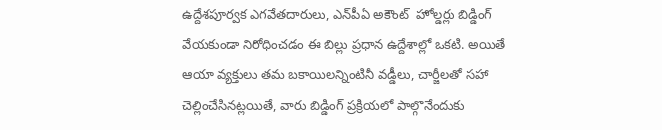ఉద్దేశపూర్వక ఎగవేతదారులు, ఎన్‌పీఏ అకౌంట్‌  హోల్డర్లు బిడ్డింగ్‌ వేయకుండా నిరోధించడం ఈ బిల్లు ప్రధాన ఉద్దేశాల్లో ఒకటి. అయితే ఆయా వ్యక్తులు తమ బకాయిలన్నింటినీ వడ్డీలు, చార్జీలతో సహా చెల్లించేసినట్లయితే, వారు బిడ్డింగ్‌ ప్రక్రియలో పాల్గొనేందుకు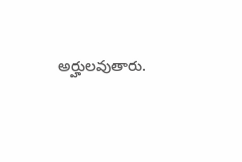అర్హులవుతారు.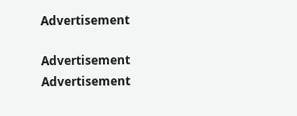Advertisement

Advertisement
Advertisement